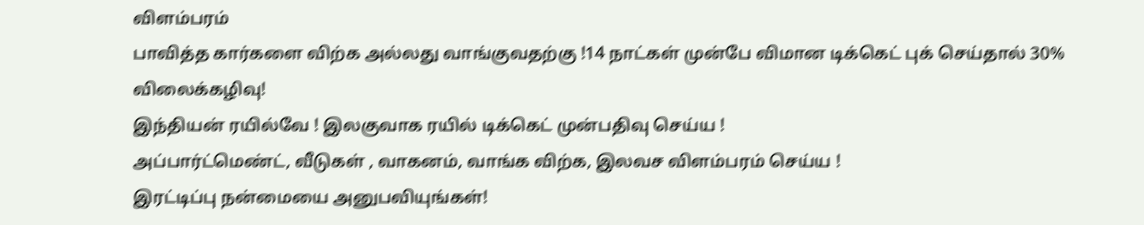விளம்பரம்
பாவித்த கார்களை விற்க அல்லது வாங்குவதற்கு !14 நாட்கள் முன்பே விமான டிக்கெட் புக் செய்தால் 30% விலைக்கழிவு!
இந்தியன் ரயில்வே ! இலகுவாக ரயில் டிக்கெட் முன்பதிவு செய்ய !
அப்பார்ட்மெண்ட், வீடுகள் , வாகனம், வாங்க விற்க, இலவச விளம்பரம் செய்ய !
இரட்டிப்பு நன்மையை அனுபவியுங்கள்!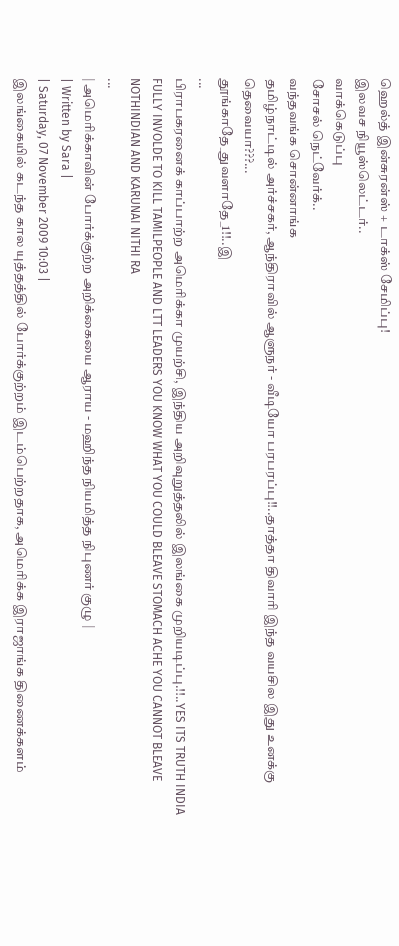ஹெல்த் இன்சுரன்ஸ் + டாக்ஸ் சேமிப்பு!
இலவச நியூஸ்லெட்டர்..
வாக்கெடுப்பு
சோசல் நெட்வேர்க்..
வந்தவங்க சொன்னாங்க
தமிழ்நாட்டில் அர்ச்சகர், ஆந்திராவில் ஆளுநர் - வீடியோ பரபரப்பு!!..தாத்தா திவாரி இந்த வயசில இது உனக்கு தெவையா???...
தூங்காதே_துவளாதே_1!!..இ
...
பிராபகரனைக் காப்பாற்ற அமெரிக்கா முயற்சி, இந்திய அறிவுறுத்தலில் இலங்கை முறியடிப்பு.!!..YES ITS TRUTH INDIA FULLY INVOLDE TO KILL TAMILPEOPLE AND LTT LEADERS YOU KNOW WHAT YOU COULD BLEAVE STOMACH ACHE YOU CANNOT BLEAVE NOTHINDIAN AND KARUNAI NITHI RA
...
| அமெரிக்காவின் போர்க்குற்ற அறிக்கையை ஆராய - மஹிந்த நியமித்த நிபுணர் குழு |
| Written by Sara |
| Saturday, 07 November 2009 10:03 |
இலங்கையில் கடந்த கால யுத்தத்தில் போர்க்குற்றம் இடம்பெற்றதாக, அமெரிக்க இராஜாங்க திணைக்களம்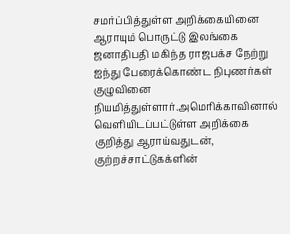சமர்ப்பித்துள்ள அறிக்கையினை ஆராயும் பொருட்டு இலங்கை ஜனாதிபதி மகிந்த ராஜபக்ச நேற்று ஐந்து பேரைக்கொண்ட நிபுணர்கள் குழுவினை நியமித்துள்ளார்.அமெரிக்காவினால் வெளியிடப்பட்டுள்ள அறிக்கை குறித்து ஆராய்வதுடன், குற்றச்சாட்டுகக்ளின்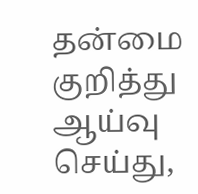தன்மை குறித்து ஆய்வு செய்து,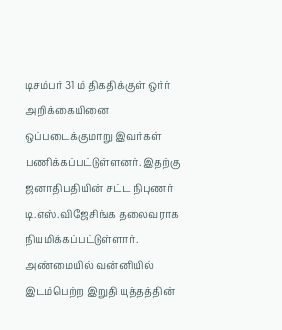டிசம்பர் 31 ம் திகதிக்குள் ஒர்ர் அறிக்கையினை ஒப்படைக்குமாறு இவர்கள் பணிக்கப்பட்டுள்ளனர். இதற்கு ஜனாதிபதியின் சட்ட நிபுணர் டி.எஸ்.விஜேசிங்க தலைவராக நியமிக்கப்பட்டுள்ளார். அண்மையில் வன்னியில் இடம்பெற்ற இறுதி யுத்தத்தின்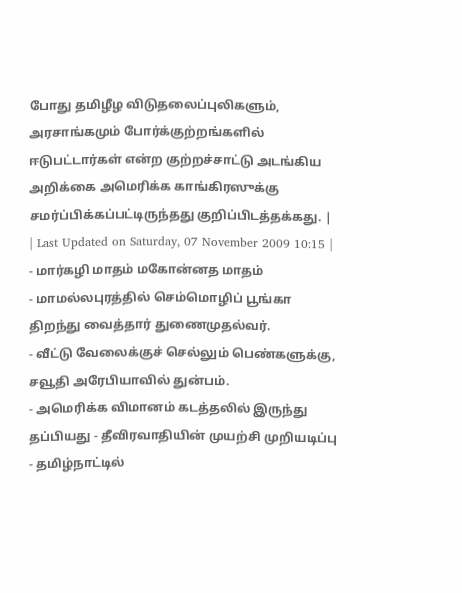போது தமிழீழ விடுதலைப்புலிகளும், அரசாங்கமும் போர்க்குற்றங்களில் ஈடுபட்டார்கள் என்ற குற்றச்சாட்டு அடங்கிய அறிக்கை அமெரிக்க காங்கிரஸுக்கு சமர்ப்பிக்கப்பட்டிருந்தது குறிப்பிடத்தக்கது. |
| Last Updated on Saturday, 07 November 2009 10:15 |
- மார்கழி மாதம் மகோன்னத மாதம்
- மாமல்லபுரத்தில் செம்மொழிப் பூங்கா திறந்து வைத்தார் துணைமுதல்வர்.
- வீட்டு வேலைக்குச் செல்லும் பெண்களுக்கு, சவூதி அரேபியாவில் துன்பம்.
- அமெரிக்க விமானம் கடத்தலில் இருந்து தப்பியது - தீவிரவாதியின் முயற்சி முறியடிப்பு
- தமிழ்நாட்டில்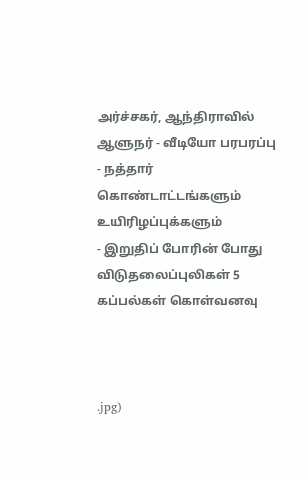அர்ச்சகர், ஆந்திராவில் ஆளுநர் - வீடியோ பரபரப்பு
- நத்தார் கொண்டாட்டங்களும் உயிரிழப்புக்களும்
- இறுதிப் போரின் போது விடுதலைப்புலிகள் 5 கப்பல்கள் கொள்வனவு



.jpg)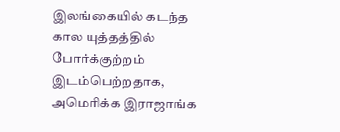இலங்கையில் கடந்த கால யுத்தத்தில் போர்க்குற்றம் இடம்பெற்றதாக, அமெரிக்க இராஜாங்க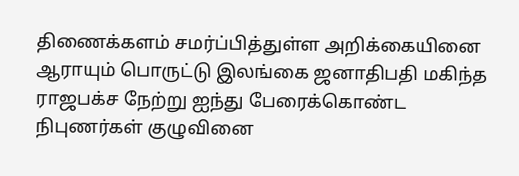திணைக்களம் சமர்ப்பித்துள்ள அறிக்கையினை ஆராயும் பொருட்டு இலங்கை ஜனாதிபதி மகிந்த ராஜபக்ச நேற்று ஐந்து பேரைக்கொண்ட நிபுணர்கள் குழுவினை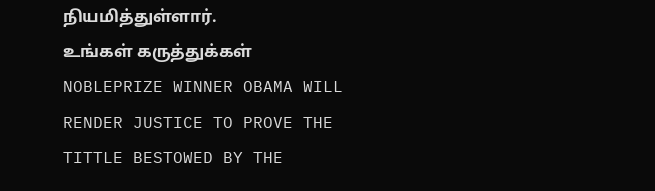நியமித்துள்ளார்.
உங்கள் கருத்துக்கள்
NOBLEPRIZE WINNER OBAMA WILL RENDER JUSTICE TO PROVE THE TITTLE BESTOWED BY THE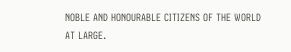NOBLE AND HONOURABLE CITIZENS OF THE WORLD AT LARGE.